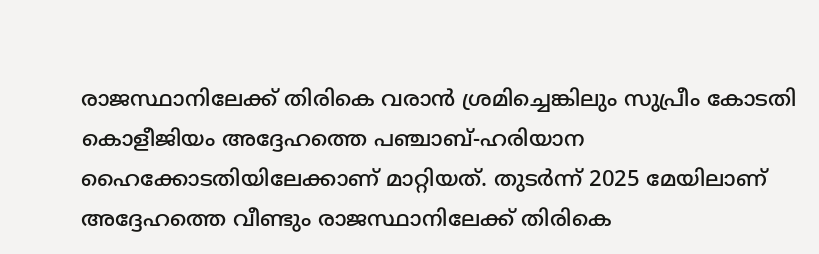രാജസ്ഥാനിലേക്ക് തിരികെ വരാൻ ശ്രമിച്ചെങ്കിലും സുപ്രീം കോടതി കൊളീജിയം അദ്ദേഹത്തെ പഞ്ചാബ്-ഹരിയാന ഹൈക്കോടതിയിലേക്കാണ് മാറ്റിയത്. തുടർന്ന് 2025 മേയിലാണ് അദ്ദേഹത്തെ വീണ്ടും രാജസ്ഥാനിലേക്ക് തിരികെ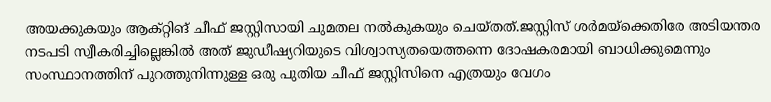അയക്കുകയും ആക്റ്റിങ് ചീഫ് ജസ്റ്റിസായി ചുമതല നൽകുകയും ചെയ്തത്.ജസ്റ്റിസ് ശർമയ്ക്കെതിരേ അടിയന്തര നടപടി സ്വീകരിച്ചില്ലെങ്കിൽ അത് ജുഡീഷ്യറിയുടെ വിശ്വാസ്യതയെത്തന്നെ ദോഷകരമായി ബാധിക്കുമെന്നും സംസ്ഥാനത്തിന് പുറത്തുനിന്നുള്ള ഒരു പുതിയ ചീഫ് ജസ്റ്റിസിനെ എത്രയും വേഗം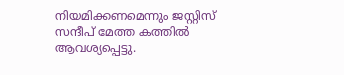നിയമിക്കണമെന്നും ജസ്റ്റിസ് സന്ദീപ് മേത്ത കത്തിൽ ആവശ്യപ്പെട്ടു.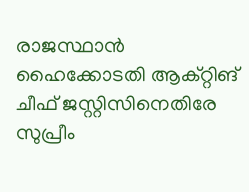രാജസ്ഥാൻ ഹൈക്കോടതി ആക്റ്റിങ് ചീഫ് ജസ്റ്റിസിനെതിരേ സുപ്രീം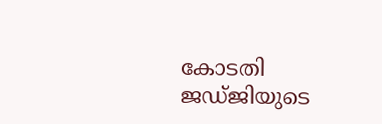കോടതി ജഡ്ജിയുടെ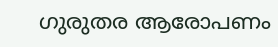ഗുരുതര ആരോപണം